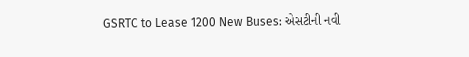GSRTC to Lease 1200 New Buses: એસટીની નવી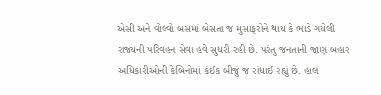એસી અને વોલ્વો બસમાં બેસતા જ મુસાફરોને થાય કે ભાડે ગયેલી રાજ્યની પરિવહન સેવા હવે સુધરી રહી છે. પરંતુ જનતાની જાણ બહાર અધિકારીઓની કેબિનોમાં કંઈક બીજું જ રાંધાઈ રહ્યું છે. હાલ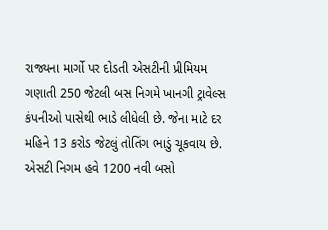રાજ્યના માર્ગો પર દોડતી એસટીની પ્રીમિયમ ગણાતી 250 જેટલી બસ નિગમે ખાનગી ટ્રાવેલ્સ કંપનીઓ પાસેથી ભાડે લીધેલી છે. જેના માટે દર મહિને 13 કરોડ જેટલું તોતિંગ ભાડું ચૂકવાય છે.
એસટી નિગમ હવે 1200 નવી બસો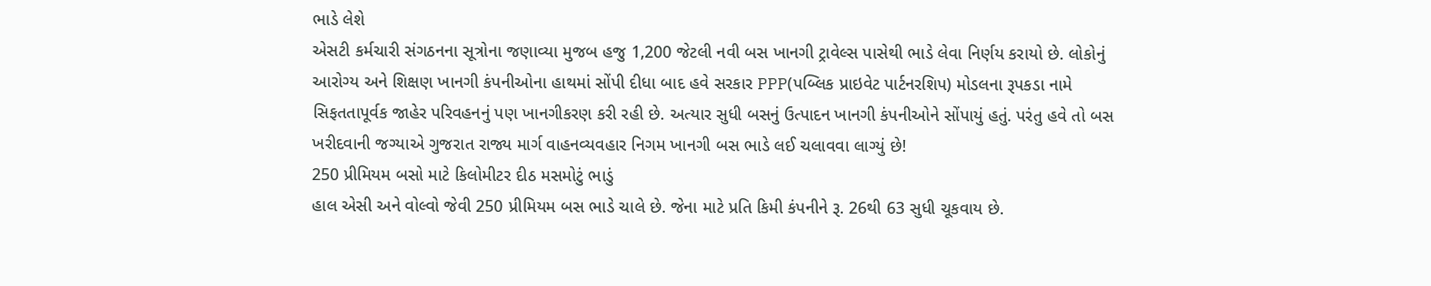ભાડે લેશે
એસટી કર્મચારી સંગઠનના સૂત્રોના જણાવ્યા મુજબ હજુ 1,200 જેટલી નવી બસ ખાનગી ટ્રાવેલ્સ પાસેથી ભાડે લેવા નિર્ણય કરાયો છે. લોકોનું આરોગ્ય અને શિક્ષણ ખાનગી કંપનીઓના હાથમાં સોંપી દીધા બાદ હવે સરકાર PPP(પબ્લિક પ્રાઇવેટ પાર્ટનરશિપ) મોડલના રૂપકડા નામે સિફતતાપૂર્વક જાહેર પરિવહનનું પણ ખાનગીકરણ કરી રહી છે. અત્યાર સુધી બસનું ઉત્પાદન ખાનગી કંપનીઓને સોંપાયું હતું. પરંતુ હવે તો બસ ખરીદવાની જગ્યાએ ગુજરાત રાજ્ય માર્ગ વાહનવ્યવહાર નિગમ ખાનગી બસ ભાડે લઈ ચલાવવા લાગ્યું છે!
250 પ્રીમિયમ બસો માટે કિલોમીટર દીઠ મસમોટું ભાડું
હાલ એસી અને વોલ્વો જેવી 250 પ્રીમિયમ બસ ભાડે ચાલે છે. જેના માટે પ્રતિ કિમી કંપનીને રૂ. 26થી 63 સુધી ચૂકવાય છે.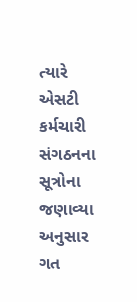ત્યારે એસટી કર્મચારી સંગઠનના સૂત્રોના જણાવ્યા અનુસાર ગત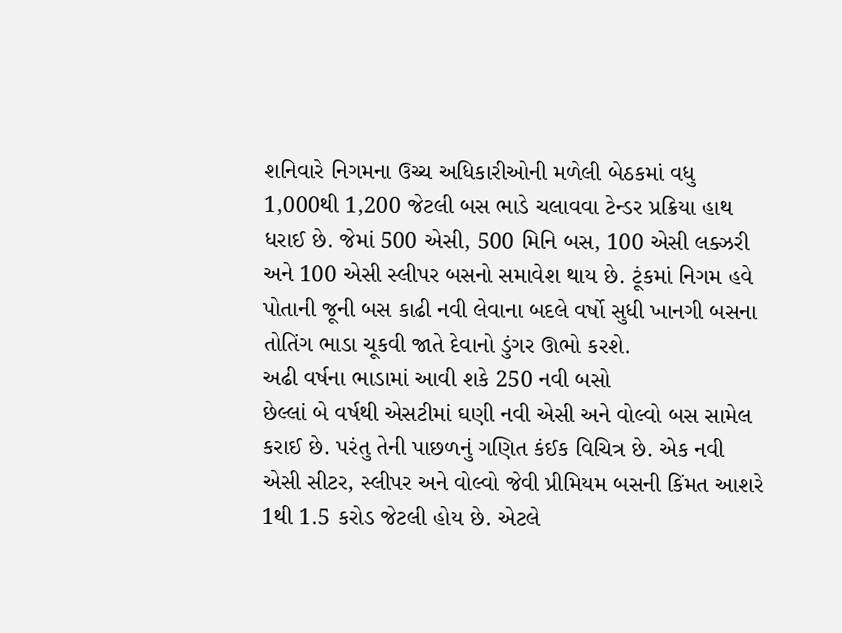શનિવારે નિગમના ઉચ્ચ અધિકારીઓની મળેલી બેઠકમાં વધુ 1,000થી 1,200 જેટલી બસ ભાડે ચલાવવા ટેન્ડર પ્રક્રિયા હાથ ધરાઈ છે. જેમાં 500 એસી, 500 મિનિ બસ, 100 એસી લક્ઝરી અને 100 એસી સ્લીપર બસનો સમાવેશ થાય છે. ટૂંકમાં નિગમ હવે પોતાની જૂની બસ કાઢી નવી લેવાના બદલે વર્ષો સુધી ખાનગી બસના તોતિંગ ભાડા ચૂકવી જાતે દેવાનો ડુંગર ઊભો કરશે.
અઢી વર્ષના ભાડામાં આવી શકે 250 નવી બસો
છેલ્લાં બે વર્ષથી એસટીમાં ઘણી નવી એસી અને વોલ્વો બસ સામેલ કરાઈ છે. પરંતુ તેની પાછળનું ગણિત કંઈક વિચિત્ર છે. એક નવી એસી સીટર, સ્લીપર અને વોલ્વો જેવી પ્રીમિયમ બસની કિંમત આશરે 1થી 1.5 કરોડ જેટલી હોય છે. એટલે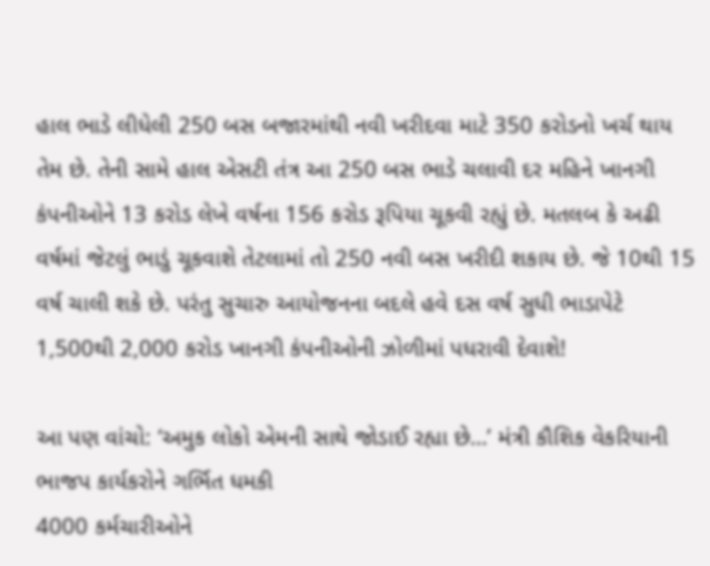હાલ ભાડે લીધેલી 250 બસ બજારમાંથી નવી ખરીદવા માટે 350 કરોડનો ખર્ચ થાય તેમ છે. તેની સામે હાલ એસટી તંત્ર આ 250 બસ ભાડે ચલાવી દર મહિને ખાનગી કંપનીઓને 13 કરોડ લેખે વર્ષના 156 કરોડ રૂપિયા ચૂકવી રહ્યું છે. મતલબ કે અઢી વર્ષમાં જેટલું ભાડું ચૂકવાશે તેટલામાં તો 250 નવી બસ ખરીદી શકાય છે. જે 10થી 15 વર્ષ ચાલી શકે છે. પરંતુ સુચારુ આયોજનના બદલે હવે દસ વર્ષ સુધી ભાડાપેટે 1,500થી 2,000 કરોડ ખાનગી કંપનીઓની ઝોળીમાં પધરાવી દેવાશે!

આ પણ વાંચો: ‘અમુક લોકો એમની સાથે જોડાઈ રહ્યા છે…’ મંત્રી કૌશિક વેકરિયાની ભાજપ કાર્યકરોને ગર્ભિત ધમકી
4000 કર્મચારીઓને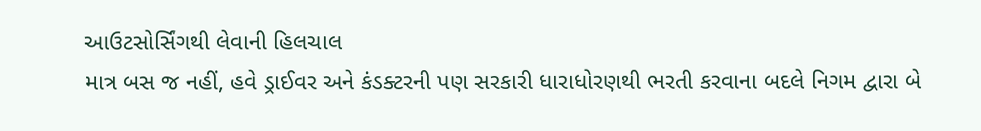આઉટસોર્સિંગથી લેવાની હિલચાલ
માત્ર બસ જ નહીં, હવે ડ્રાઈવર અને કંડક્ટરની પણ સરકારી ધારાધોરણથી ભરતી કરવાના બદલે નિગમ દ્વારા બે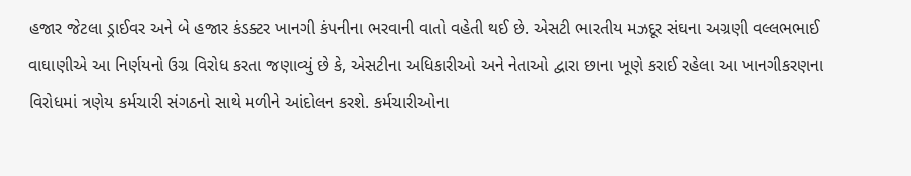હજાર જેટલા ડ્રાઈવર અને બે હજાર કંડક્ટર ખાનગી કંપનીના ભરવાની વાતો વહેતી થઈ છે. એસટી ભારતીય મઝદૂર સંઘના અગ્રણી વલ્લભભાઈ વાઘાણીએ આ નિર્ણયનો ઉગ્ર વિરોધ કરતા જણાવ્યું છે કે, એસટીના અધિકારીઓ અને નેતાઓ દ્વારા છાના ખૂણે કરાઈ રહેલા આ ખાનગીકરણના વિરોધમાં ત્રણેય કર્મચારી સંગઠનો સાથે મળીને આંદોલન કરશે. કર્મચારીઓના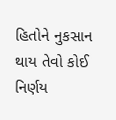હિતોને નુકસાન થાય તેવો કોઈ નિર્ણય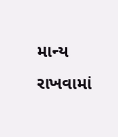માન્ય રાખવામાં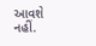આવશે નહીં.